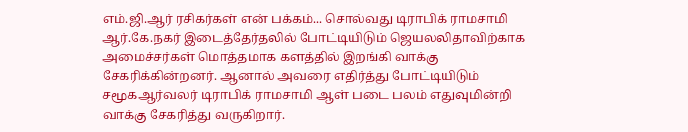எம்.ஜி.ஆர் ரசிகர்கள் என் பக்கம்... சொல்வது டிராபிக் ராமசாமி
ஆர்.கே.நகர் இடைத்தேர்தலில் போட்டியிடும் ஜெயலலிதாவிற்காக அமைச்சர்கள் மொத்தமாக களத்தில் இறங்கி வாக்கு சேகரிக்கின்றனர். ஆனால் அவரை எதிர்த்து போட்டியிடும் சமூகஆர்வலர் டிராபிக் ராமசாமி ஆள் படை பலம் எதுவுமின்றி வாக்கு சேகரித்து வருகிறார்.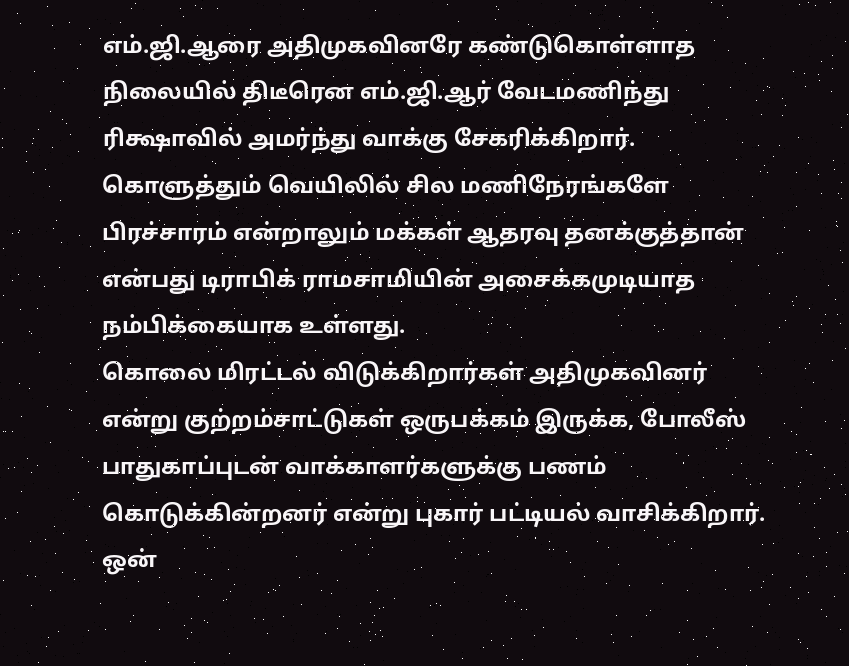எம்.ஜி.ஆரை அதிமுகவினரே கண்டுகொள்ளாத நிலையில் திடீரென எம்.ஜி.ஆர் வேடமணிந்து ரிக்ஷாவில் அமர்ந்து வாக்கு சேகரிக்கிறார். கொளுத்தும் வெயிலில் சில மணிநேரங்களே பிரச்சாரம் என்றாலும் மக்கள் ஆதரவு தனக்குத்தான் என்பது டிராபிக் ராமசாமியின் அசைக்கமுடியாத நம்பிக்கையாக உள்ளது.
கொலை மிரட்டல் விடுக்கிறார்கள் அதிமுகவினர் என்று குற்றம்சாட்டுகள் ஒருபக்கம் இருக்க, போலீஸ் பாதுகாப்புடன் வாக்காளர்களுக்கு பணம் கொடுக்கின்றனர் என்று புகார் பட்டியல் வாசிக்கிறார். ஒன்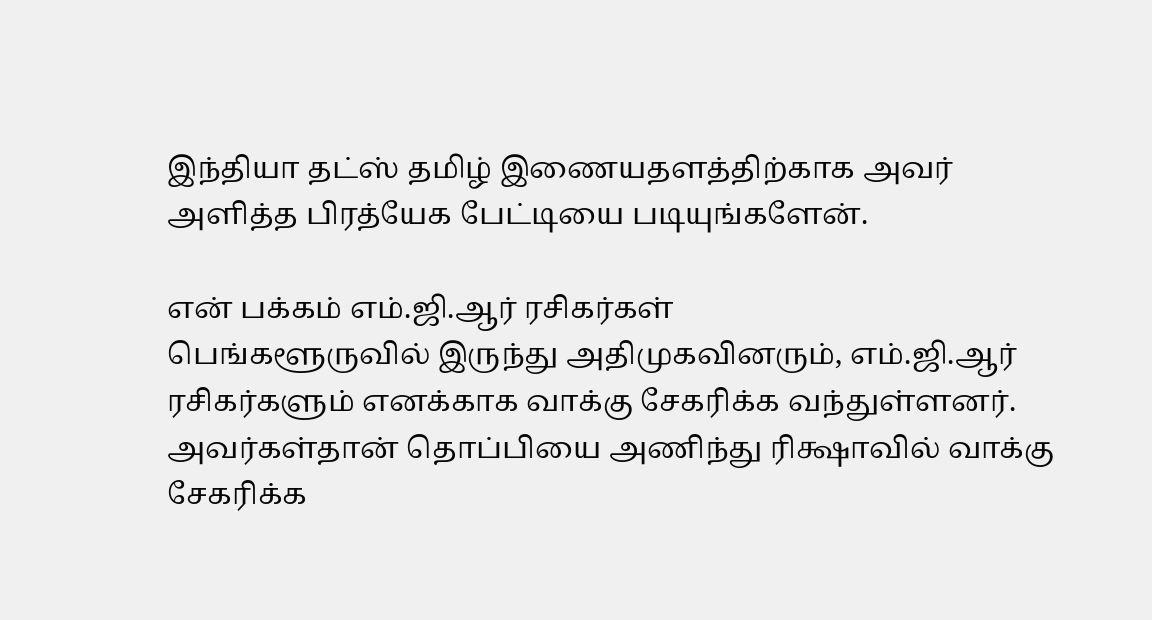இந்தியா தட்ஸ் தமிழ் இணையதளத்திற்காக அவர் அளித்த பிரத்யேக பேட்டியை படியுங்களேன்.

என் பக்கம் எம்.ஜி.ஆர் ரசிகர்கள்
பெங்களூருவில் இருந்து அதிமுகவினரும், எம்.ஜி.ஆர் ரசிகர்களும் எனக்காக வாக்கு சேகரிக்க வந்துள்ளனர். அவர்கள்தான் தொப்பியை அணிந்து ரிக்ஷாவில் வாக்கு சேகரிக்க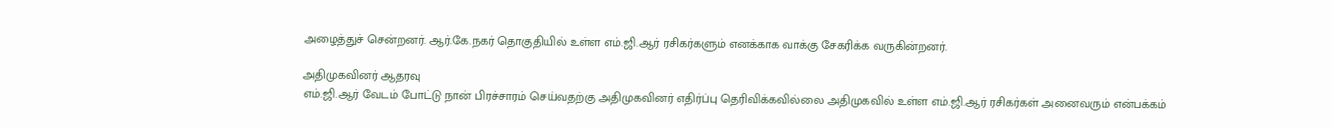அழைத்துச் சென்றனர். ஆர்.கே.நகர் தொகுதியில் உள்ள எம்.ஜி.ஆர் ரசிகர்களும் எனக்காக வாக்கு சேகரிக்க வருகின்றனர்.

அதிமுகவினர் ஆதரவு
எம்.ஜி.ஆர் வேடம் போட்டு நான் பிரச்சாரம் செய்வதற்கு அதிமுகவினர் எதிர்ப்பு தெரிவிக்கவில்லை அதிமுகவில் உள்ள எம்.ஜி.ஆர் ரசிகர்கள் அனைவரும் என்பக்கம்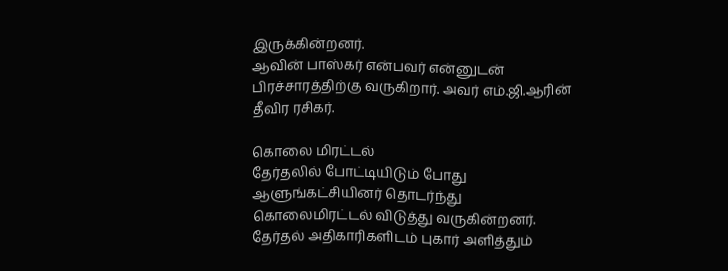இருக்கின்றனர்.
ஆவின் பாஸ்கர் என்பவர் என்னுடன் பிரச்சாரத்திற்கு வருகிறார். அவர் எம்.ஜி.ஆரின் தீவிர ரசிகர்.

கொலை மிரட்டல்
தேர்தலில் போட்டியிடும் போது ஆளுங்கட்சியினர் தொடர்ந்து கொலைமிரட்டல் விடுத்து வருகின்றனர். தேர்தல் அதிகாரிகளிடம் புகார் அளித்தும்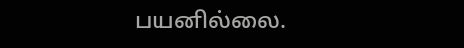பயனில்லை.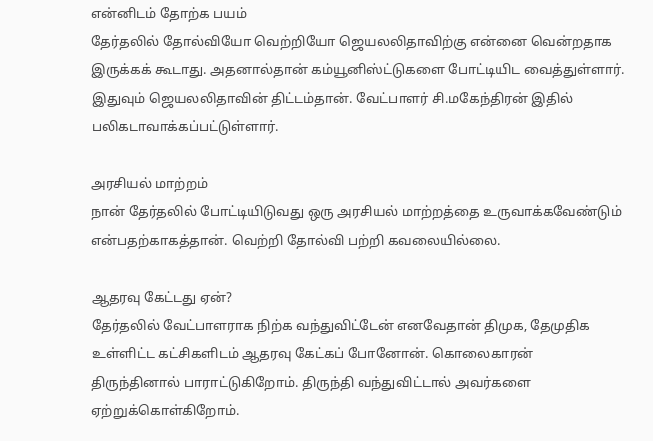என்னிடம் தோற்க பயம்
தேர்தலில் தோல்வியோ வெற்றியோ ஜெயலலிதாவிற்கு என்னை வென்றதாக இருக்கக் கூடாது. அதனால்தான் கம்யூனிஸ்ட்டுகளை போட்டியிட வைத்துள்ளார். இதுவும் ஜெயலலிதாவின் திட்டம்தான். வேட்பாளர் சி.மகேந்திரன் இதில் பலிகடாவாக்கப்பட்டுள்ளார்.

அரசியல் மாற்றம்
நான் தேர்தலில் போட்டியிடுவது ஒரு அரசியல் மாற்றத்தை உருவாக்கவேண்டும் என்பதற்காகத்தான். வெற்றி தோல்வி பற்றி கவலையில்லை.

ஆதரவு கேட்டது ஏன்?
தேர்தலில் வேட்பாளராக நிற்க வந்துவிட்டேன் எனவேதான் திமுக, தேமுதிக உள்ளிட்ட கட்சிகளிடம் ஆதரவு கேட்கப் போனோன். கொலைகாரன் திருந்தினால் பாராட்டுகிறோம். திருந்தி வந்துவிட்டால் அவர்களை ஏற்றுக்கொள்கிறோம்.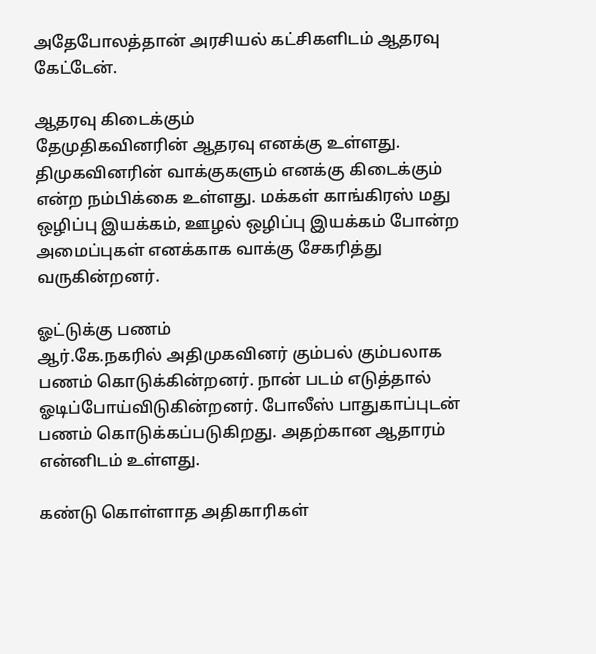அதேபோலத்தான் அரசியல் கட்சிகளிடம் ஆதரவு கேட்டேன்.

ஆதரவு கிடைக்கும்
தேமுதிகவினரின் ஆதரவு எனக்கு உள்ளது. திமுகவினரின் வாக்குகளும் எனக்கு கிடைக்கும் என்ற நம்பிக்கை உள்ளது. மக்கள் காங்கிரஸ் மது ஒழிப்பு இயக்கம், ஊழல் ஒழிப்பு இயக்கம் போன்ற அமைப்புகள் எனக்காக வாக்கு சேகரித்து வருகின்றனர்.

ஓட்டுக்கு பணம்
ஆர்.கே.நகரில் அதிமுகவினர் கும்பல் கும்பலாக பணம் கொடுக்கின்றனர். நான் படம் எடுத்தால் ஓடிப்போய்விடுகின்றனர். போலீஸ் பாதுகாப்புடன் பணம் கொடுக்கப்படுகிறது. அதற்கான ஆதாரம் என்னிடம் உள்ளது.

கண்டு கொள்ளாத அதிகாரிகள்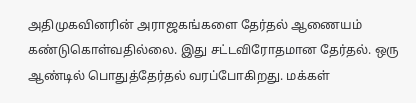அதிமுகவினரின் அராஜகங்களை தேர்தல் ஆணையம் கண்டுகொள்வதில்லை. இது சட்டவிரோதமான தேர்தல். ஒரு ஆண்டில் பொதுத்தேர்தல் வரப்போகிறது. மக்கள்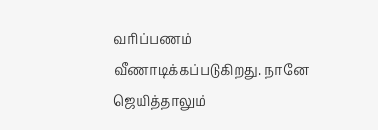வரிப்பணம் வீணாடிக்கப்படுகிறது. நானே ஜெயித்தாலும்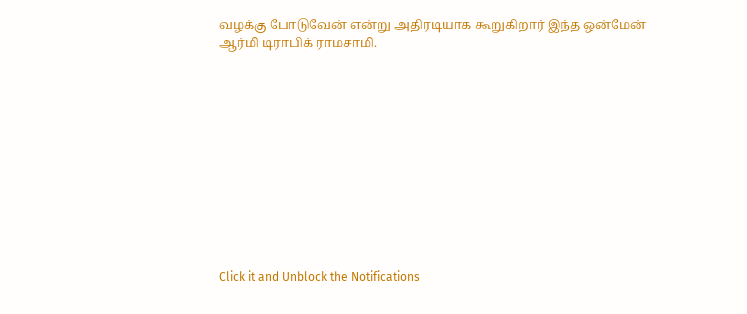வழக்கு போடுவேன் என்று அதிரடியாக கூறுகிறார் இந்த ஒன்மேன் ஆர்மி டிராபிக் ராமசாமி.












Click it and Unblock the Notifications